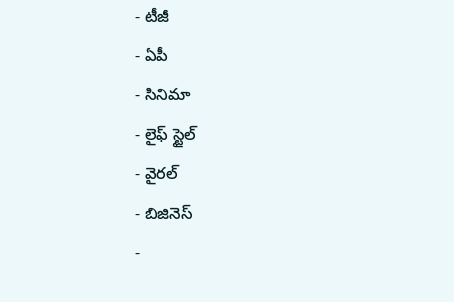- టీజీ
- ఏపీ
- సినిమా
- లైఫ్ స్టైల్
- వైరల్
- బిజినెస్
-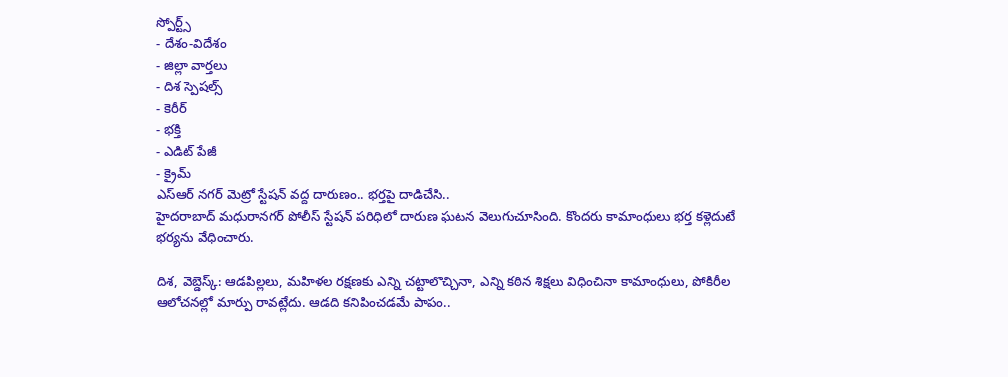స్పోర్ట్స్
- దేశం-విదేశం
- జిల్లా వార్తలు
- దిశ స్పెషల్స్
- కెరీర్
- భక్తి
- ఎడిట్ పేజీ
- క్రైమ్
ఎస్ఆర్ నగర్ మెట్రో స్టేషన్ వద్ద దారుణం.. భర్తపై దాడిచేసి..
హైదరాబాద్ మధురానగర్ పోలీస్ స్టేషన్ పరిధిలో దారుణ ఘటన వెలుగుచూసింది. కొందరు కామాంధులు భర్త కళ్లెదుటే భర్యను వేధించారు.

దిశ, వెబ్డెస్క్: ఆడపిల్లలు, మహిళల రక్షణకు ఎన్ని చట్టాలొచ్చినా, ఎన్ని కఠిన శిక్షలు విధించినా కామాంధులు, పోకిరీల ఆలోచనల్లో మార్పు రావట్లేదు. ఆడది కనిపించడమే పాపం..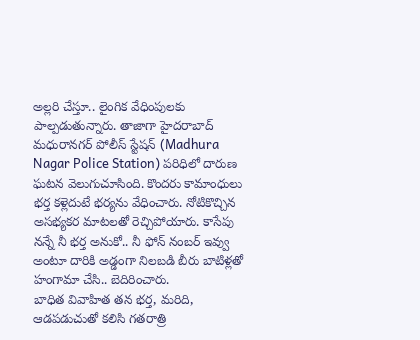అల్లరి చేస్తూ.. లైంగిక వేధింపులకు పాల్పడుతున్నారు. తాజాగా హైదరాబాద్ మధురానగర్ పోలీస్ స్టేషన్ (Madhura Nagar Police Station) పరిధిలో దారుణ ఘటన వెలుగుచూసింది. కొందరు కామాంధులు భర్త కళ్లెదుటే భర్యను వేధించారు. నోటికొచ్చిన అసభ్యకర మాటలతో రెచ్చిపోయారు. కాసేపు నన్నే నీ భర్త అనుకో.. నీ ఫోన్ నంబర్ ఇవ్వు అంటూ దారికి అడ్డంగా నిలబడి బీరు బాటిళ్లతో హంగామా చేసి.. బెదిరించారు.
బాధిత వివాహిత తన భర్త, మరిది, ఆడపడుచుతో కలిసి గతరాత్రి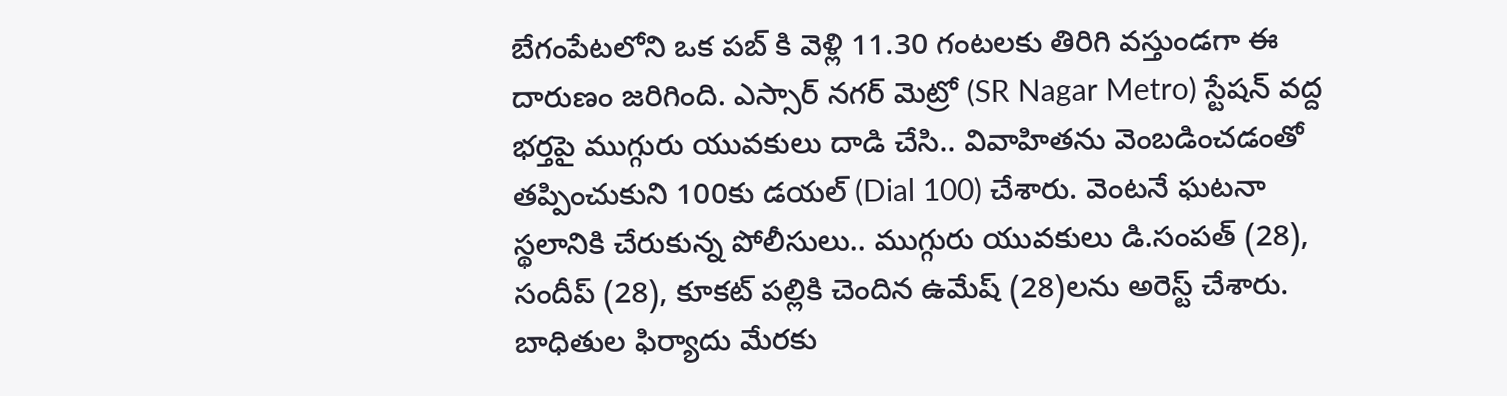బేగంపేటలోని ఒక పబ్ కి వెళ్లి 11.30 గంటలకు తిరిగి వస్తుండగా ఈ దారుణం జరిగింది. ఎస్సార్ నగర్ మెట్రో (SR Nagar Metro) స్టేషన్ వద్ద భర్తపై ముగ్గురు యువకులు దాడి చేసి.. వివాహితను వెంబడించడంతో తప్పించుకుని 100కు డయల్ (Dial 100) చేశారు. వెంటనే ఘటనా స్థలానికి చేరుకున్న పోలీసులు.. ముగ్గురు యువకులు డి.సంపత్ (28), సందీప్ (28), కూకట్ పల్లికి చెందిన ఉమేష్ (28)లను అరెస్ట్ చేశారు. బాధితుల ఫిర్యాదు మేరకు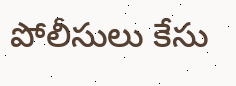పోలీసులు కేసు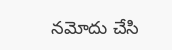నమోదు చేసి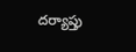దర్యాప్తు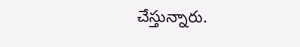చేస్తున్నారు.